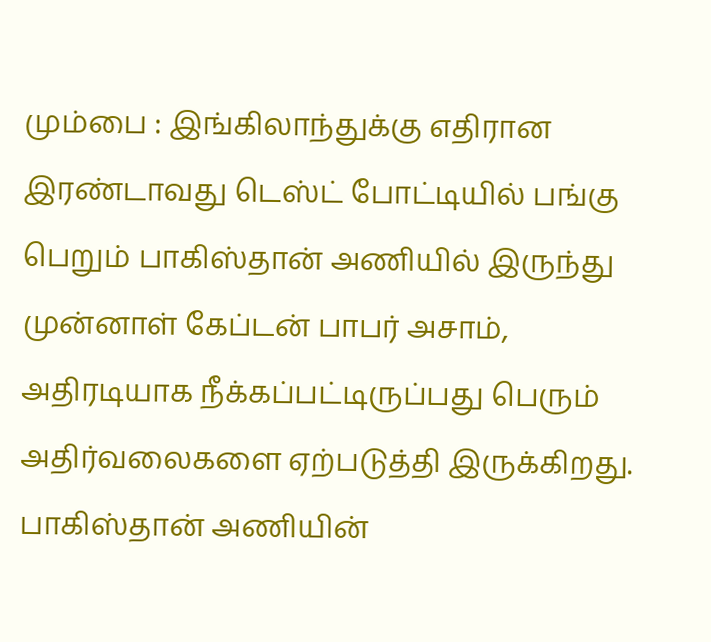மும்பை : இங்கிலாந்துக்கு எதிரான இரண்டாவது டெஸ்ட் போட்டியில் பங்கு பெறும் பாகிஸ்தான் அணியில் இருந்து முன்னாள் கேப்டன் பாபர் அசாம், அதிரடியாக நீக்கப்பட்டிருப்பது பெரும் அதிர்வலைகளை ஏற்படுத்தி இருக்கிறது. பாகிஸ்தான் அணியின்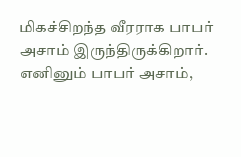மிகச்சிறந்த வீரராக பாபர் அசாம் இருந்திருக்கிறார்.
எனினும் பாபர் அசாம்,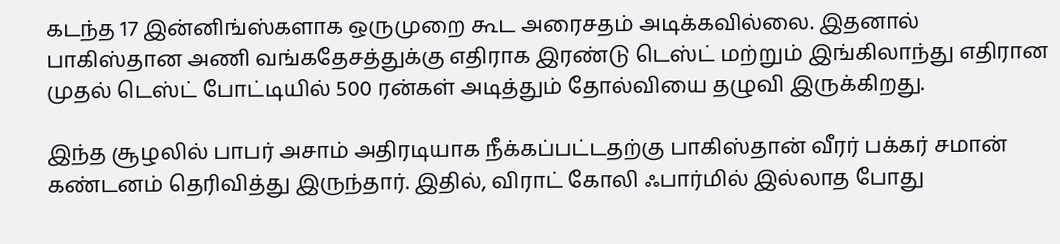கடந்த 17 இன்னிங்ஸ்களாக ஒருமுறை கூட அரைசதம் அடிக்கவில்லை. இதனால் பாகிஸ்தான அணி வங்கதேசத்துக்கு எதிராக இரண்டு டெஸ்ட் மற்றும் இங்கிலாந்து எதிரான முதல் டெஸ்ட் போட்டியில் 500 ரன்கள் அடித்தும் தோல்வியை தழுவி இருக்கிறது.

இந்த சூழலில் பாபர் அசாம் அதிரடியாக நீக்கப்பட்டதற்கு பாகிஸ்தான் வீரர் பக்கர் சமான் கண்டனம் தெரிவித்து இருந்தார். இதில், விராட் கோலி ஃபார்மில் இல்லாத போது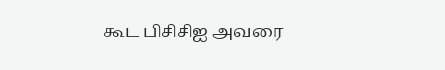கூட பிசிசிஐ அவரை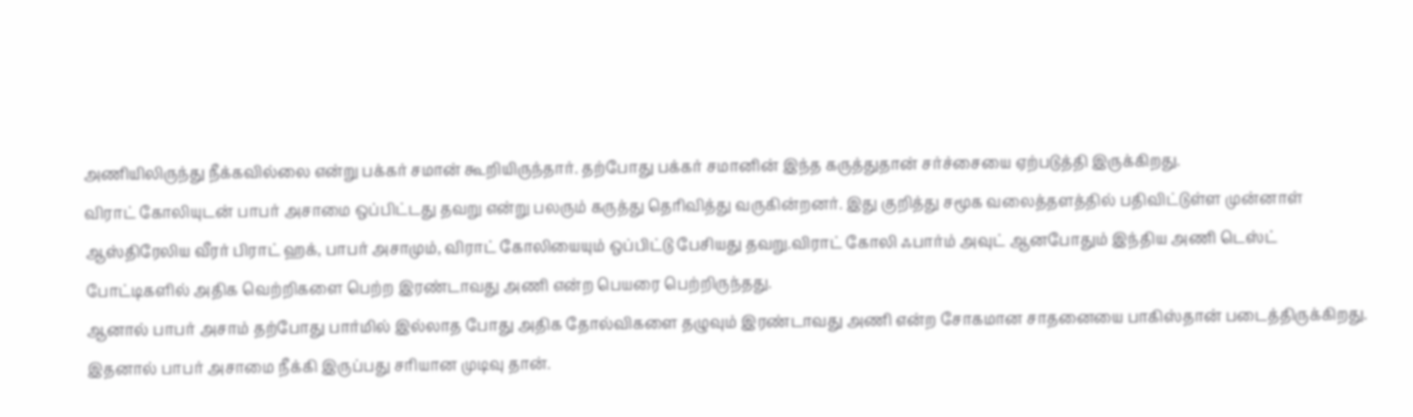அணியிலிருந்து நீக்கவில்லை என்று பக்கர் சமான் கூறியிருந்தார். தற்போது பக்கர் சமானின் இந்த கருத்துதான் சர்ச்சையை ஏற்படுத்தி இருக்கிறது.
விராட் கோலியுடன் பாபர் அசாமை ஒப்பிட்டது தவறு என்று பலரும் கருத்து தெரிவித்து வருகின்றனர். இது குறித்து சமூக வலைத்தளத்தில் பதிவிட்டுள்ள முன்னாள் ஆஸ்திரேலிய வீரர் பிராட் ஹக், பாபர் அசாமும், விராட் கோலியையும் ஒப்பிட்டு பேசியது தவறு.விராட் கோலி ஃபார்ம் அவுட் ஆனபோதும் இந்திய அணி டெஸ்ட் போட்டிகளில் அதிக வெற்றிகளை பெற்ற இரண்டாவது அணி என்ற பெயரை பெற்றிருந்தது.
ஆனால் பாபர் அசாம் தற்போது பார்மில் இல்லாத போது அதிக தோல்விகளை தழுவும் இரண்டாவது அணி என்ற சோகமான சாதனையை பாகிஸ்தான் படைத்திருக்கிறது. இதனால் பாபர் அசாமை நீக்கி இருப்பது சரியான முடிவு தான்.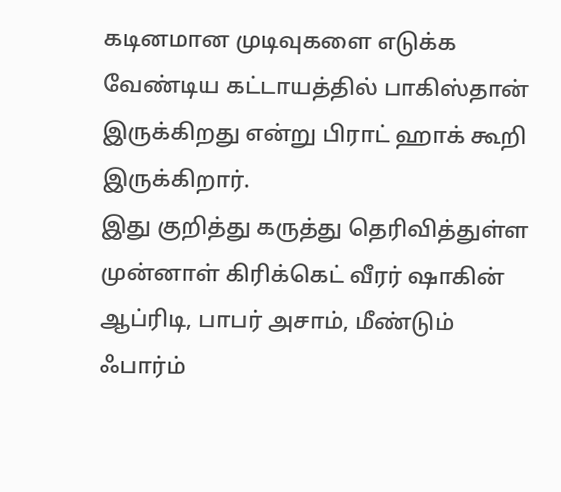கடினமான முடிவுகளை எடுக்க வேண்டிய கட்டாயத்தில் பாகிஸ்தான் இருக்கிறது என்று பிராட் ஹாக் கூறி இருக்கிறார்.
இது குறித்து கருத்து தெரிவித்துள்ள முன்னாள் கிரிக்கெட் வீரர் ஷாகின் ஆப்ரிடி, பாபர் அசாம், மீண்டும் ஃபார்ம்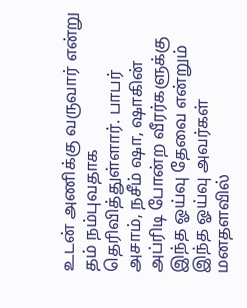உடன் அணிக்கு வருவார் என்று தம் நம்புவதாக தெரிவித்துள்ளார். பாபர் அசாம், நசீம் ஷா, ஷாகின் அப்ரிடி போன்ற வீரர்களுக்கு இந்த ஓய்வு தேவை என்றும் இந்த ஓய்வு அவர்கள் மனதளவில்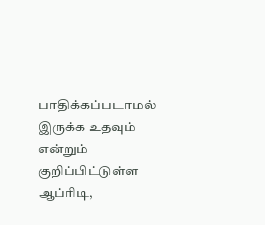பாதிக்கப்படாமல் இருக்க உதவும் என்றும் குறிப்பிட்டுள்ள ஆப்ரிடி,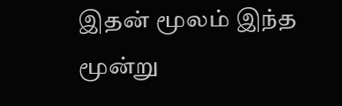இதன் மூலம் இந்த மூன்று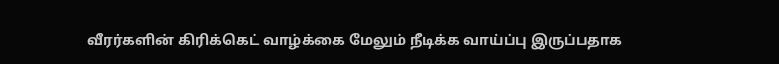வீரர்களின் கிரிக்கெட் வாழ்க்கை மேலும் நீடிக்க வாய்ப்பு இருப்பதாக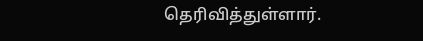தெரிவித்துள்ளார்.